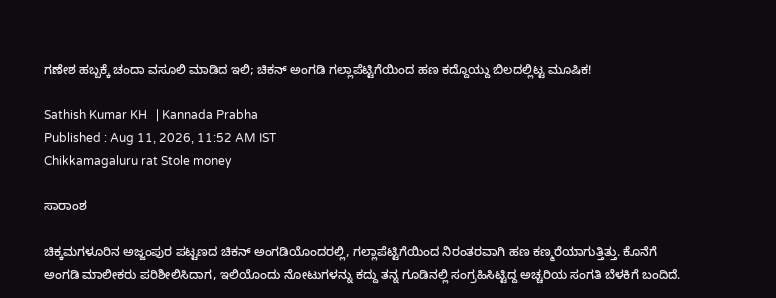ಗಣೇಶ ಹಬ್ಬಕ್ಕೆ ಚಂದಾ ವಸೂಲಿ ಮಾಡಿದ ಇಲಿ; ಚಿಕನ್ ಅಂಗಡಿ ಗಲ್ಲಾಪೆಟ್ಟಿಗೆಯಿಂದ ಹಣ ಕದ್ದೊಯ್ದು ಬಿಲದಲ್ಲಿಟ್ಟ ಮೂಷಿಕ!

Sathish Kumar KH   | Kannada Prabha
Published : Aug 11, 2026, 11:52 AM IST
Chikkamagaluru rat Stole money

ಸಾರಾಂಶ

ಚಿಕ್ಕಮಗಳೂರಿನ ಅಜ್ಜಂಪುರ ಪಟ್ಟಣದ ಚಿಕನ್ ಅಂಗಡಿಯೊಂದರಲ್ಲಿ, ಗಲ್ಲಾಪೆಟ್ಟಿಗೆಯಿಂದ ನಿರಂತರವಾಗಿ ಹಣ ಕಣ್ಮರೆಯಾಗುತ್ತಿತ್ತು. ಕೊನೆಗೆ ಅಂಗಡಿ ಮಾಲೀಕರು ಪರಿಶೀಲಿಸಿದಾಗ, ಇಲಿಯೊಂದು ನೋಟುಗಳನ್ನು ಕದ್ದು ತನ್ನ ಗೂಡಿನಲ್ಲಿ ಸಂಗ್ರಹಿಸಿಟ್ಟಿದ್ದ ಅಚ್ಚರಿಯ ಸಂಗತಿ ಬೆಳಕಿಗೆ ಬಂದಿದೆ.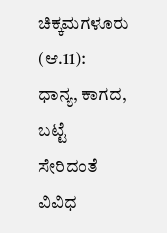ಚಿಕ್ಕಮಗಳೂರು (ಆ.11): ಧಾನ್ಯ, ಕಾಗದ, ಬಟ್ಟೆ ಸೇರಿದಂತೆ ವಿವಿಧ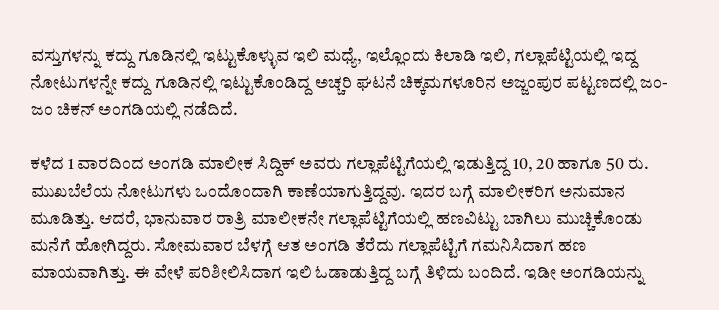ವಸ್ತುಗಳನ್ನು ಕದ್ದು ಗೂಡಿನಲ್ಲಿ ಇಟ್ಟುಕೊಳ್ಳುವ ಇಲಿ ಮಧ್ಯೆ, ಇಲ್ಲೊಂದು ಕಿಲಾಡಿ ಇಲಿ, ಗಲ್ಲಾಪೆಟ್ಟಿಯಲ್ಲಿ ಇದ್ದ ನೋಟುಗಳನ್ನೇ ಕದ್ದು ಗೂಡಿನಲ್ಲಿ ಇಟ್ಟುಕೊಂಡಿದ್ದ ಅಚ್ಚರಿ ಘಟನೆ ಚಿಕ್ಕಮಗಳೂರಿನ ಅಜ್ಜಂಪುರ ಪಟ್ಟಣದಲ್ಲಿ ಜಂ-ಜಂ ಚಿಕನ್ ಅಂಗಡಿಯಲ್ಲಿ ನಡೆದಿದೆ.

ಕಳೆದ 1 ವಾರದಿಂದ ಅಂಗಡಿ ಮಾಲೀಕ ಸಿದ್ದಿಕ್ ಅವರು ಗಲ್ಲಾಪೆಟ್ಟಿಗೆಯಲ್ಲಿ ಇಡುತ್ತಿದ್ದ 10, 20 ಹಾಗೂ 50 ರು. ಮುಖಬೆಲೆಯ ನೋಟುಗಳು ಒಂದೊಂದಾಗಿ ಕಾಣೆಯಾಗುತ್ತಿದ್ದವು. ಇದರ ಬಗ್ಗೆ ಮಾಲೀಕರಿಗ ಅನುಮಾನ ಮೂಡಿತ್ತು. ಆದರೆ, ಭಾನುವಾರ ರಾತ್ರಿ ಮಾಲೀಕನೇ ಗಲ್ಲಾಪೆಟ್ಟಿಗೆಯಲ್ಲಿ ಹಣವಿಟ್ಟು ಬಾಗಿಲು ಮುಚ್ಚಿಕೊಂಡು ಮನೆಗೆ ಹೋಗಿದ್ದರು. ಸೋಮವಾರ ಬೆಳಗ್ಗೆ ಆತ ಅಂಗಡಿ ತೆರೆದು ಗಲ್ಲಾಪೆಟ್ಟಿಗೆ ಗಮನಿಸಿದಾಗ ಹಣ ಮಾಯವಾಗಿತ್ತು. ಈ ವೇಳೆ ಪರಿಶೀಲಿಸಿದಾಗ ಇಲಿ ಓಡಾಡುತ್ತಿದ್ದ ಬಗ್ಗೆ ತಿಳಿದು ಬಂದಿದೆ. ಇಡೀ ಅಂಗಡಿಯನ್ನು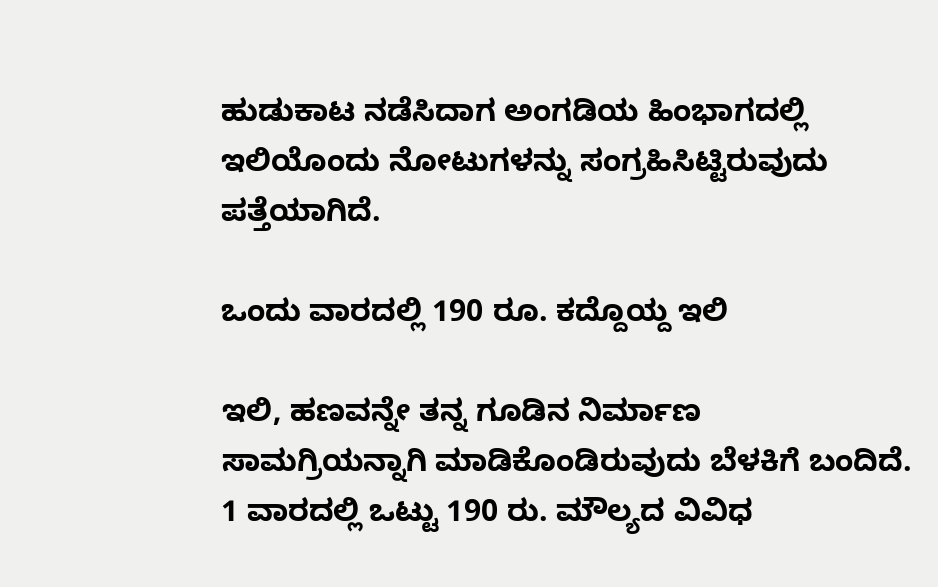ಹುಡುಕಾಟ ನಡೆಸಿದಾಗ ಅಂಗಡಿಯ ಹಿಂಭಾಗದಲ್ಲಿ ಇಲಿಯೊಂದು ನೋಟುಗಳನ್ನು ಸಂಗ್ರಹಿಸಿಟ್ಟಿರುವುದು ಪತ್ತೆಯಾಗಿದೆ.

ಒಂದು ವಾರದಲ್ಲಿ 190 ರೂ. ಕದ್ದೊಯ್ದ ಇಲಿ

ಇಲಿ, ಹಣವನ್ನೇ ತನ್ನ ಗೂಡಿನ ನಿರ್ಮಾಣ ಸಾಮಗ್ರಿಯನ್ನಾಗಿ ಮಾಡಿಕೊಂಡಿರುವುದು ಬೆಳಕಿಗೆ ಬಂದಿದೆ. 1 ವಾರದಲ್ಲಿ ಒಟ್ಟು 190 ರು. ಮೌಲ್ಯದ ವಿವಿಧ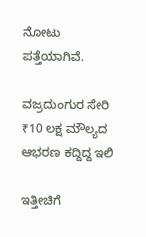ನೋಟು ಪತ್ತೆಯಾಗಿವೆ.

ವಜ್ರದುಂಗುರ ಸೇರಿ ₹10 ಲಕ್ಷ ಮೌಲ್ಯದ ಆಭರಣ ಕದ್ದಿದ್ದ ಇಲಿ

ಇತ್ತೀಚಿಗೆ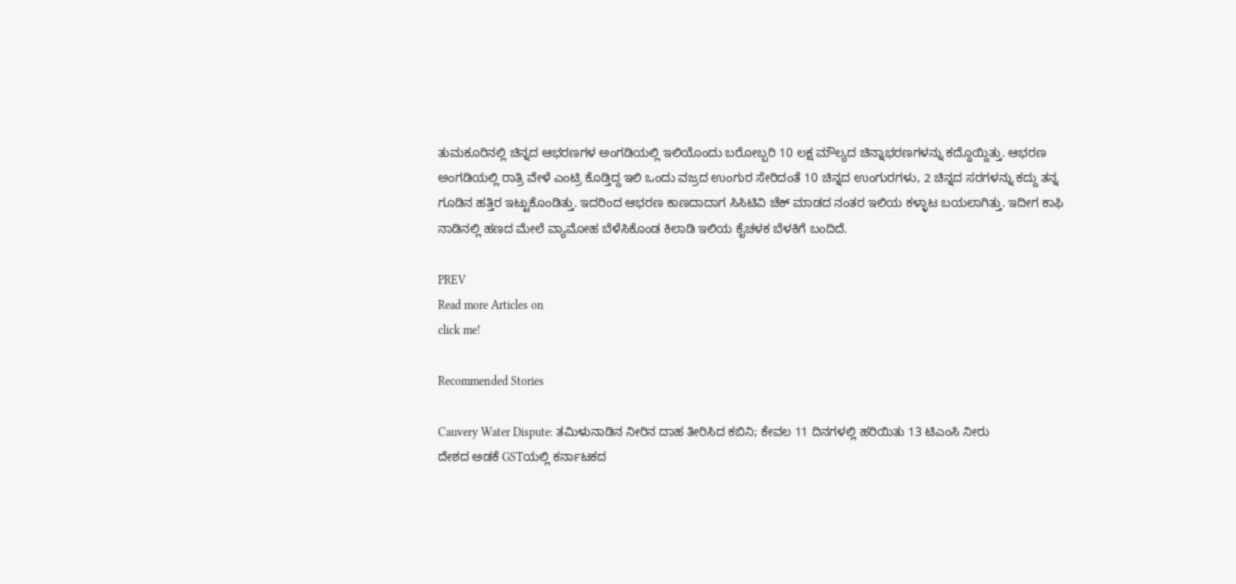ತುಮಕೂರಿನಲ್ಲಿ ಚಿನ್ನದ ಆಭರಣಗಳ ಅಂಗಡಿಯಲ್ಲಿ ಇಲಿಯೊಂದು ಬರೋಬ್ಬರಿ 10 ಲಕ್ಷ ಮೌಲ್ಯದ ಚಿನ್ನಾಭರಣಗಳನ್ನು ಕದ್ದೊಯ್ದಿತ್ತು. ಆಭರಣ ಅಂಗಡಿಯಲ್ಲಿ ರಾತ್ರಿ ವೇಳೆ ಎಂಟ್ರಿ ಕೊಡ್ತಿದ್ದ ಇಲಿ ಒಂದು ವಜ್ರದ ಉಂಗುರ ಸೇರಿದಂತೆ 10 ಚಿನ್ನದ ಉಂಗುರಗಳು, 2 ಚಿನ್ನದ ಸರಗಳನ್ನು ಕದ್ದು ತನ್ನ ಗೂಡಿನ ಹತ್ತಿರ ಇಟ್ಟುಕೊಂಡಿತ್ತು. ಇದರಿಂದ ಆಭರಣ ಕಾಣದಾದಾಗ ಸಿಸಿಟಿವಿ ಚೆಕ್ ಮಾಡದ ನಂತರ ಇಲಿಯ ಕಳ್ಳಾಟ ಬಯಲಾಗಿತ್ತು. ಇದೀಗ ಕಾಫಿ ನಾಡಿನಲ್ಲಿ ಹಣದ ಮೇಲೆ ವ್ಯಾಮೋಹ ಬೆಳೆಸಿಕೊಂಡ ಕಿಲಾಡಿ ಇಲಿಯ ಕೈಚಳಕ ಬೆಳಕಿಗೆ ಬಂದಿದೆ.

PREV
Read more Articles on
click me!

Recommended Stories

Cauvery Water Dispute: ತಮಿಳುನಾಡಿನ ನೀರಿನ ದಾಹ ತೀರಿಸಿದ ಕಬಿನಿ; ಕೇವಲ 11 ದಿನಗಳಲ್ಲಿ ಹರಿಯಿತು 13 ಟಿಎಂಸಿ ನೀರು
ದೇಶದ ಅಡಕೆ GSTಯಲ್ಲಿ ಕರ್ನಾಟಕದ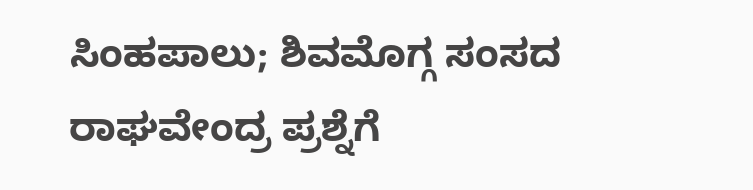ಸಿಂಹಪಾಲು; ಶಿವಮೊಗ್ಗ ಸಂಸದ ರಾಘವೇಂದ್ರ ಪ್ರಶ್ನೆಗೆ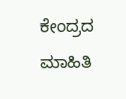ಕೇಂದ್ರದ ಮಾಹಿತಿ